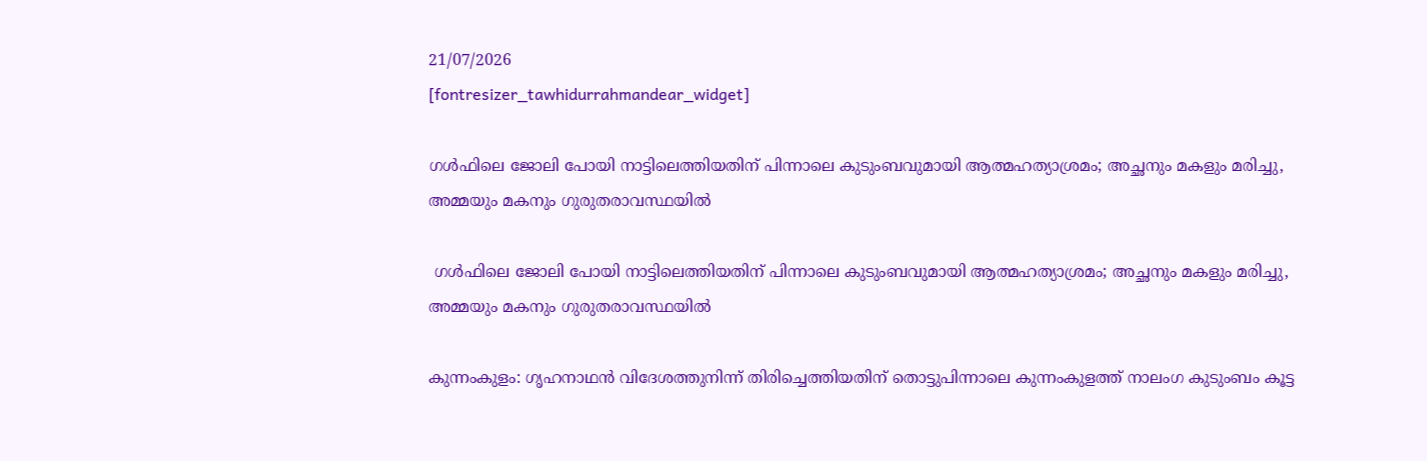21/07/2026
[fontresizer_tawhidurrahmandear_widget]

ഗൾഫിലെ ജോലി പോയി നാട്ടിലെത്തിയതിന് പിന്നാലെ കുടുംബവുമായി ആത്മഹത്യാശ്രമം; അച്ഛനും മകളും മരിച്ചു, അമ്മയും മകനും ഗുരുതരാവസ്ഥയിൽ

 ഗൾഫിലെ ജോലി പോയി നാട്ടിലെത്തിയതിന് പിന്നാലെ കുടുംബവുമായി ആത്മഹത്യാശ്രമം; അച്ഛനും മകളും മരിച്ചു, അമ്മയും മകനും ഗുരുതരാവസ്ഥയിൽ

കുന്നംകുളം: ഗൃഹനാഥൻ വിദേശത്തുനിന്ന് തിരിച്ചെത്തിയതിന് തൊട്ടുപിന്നാലെ കുന്നംകുളത്ത് നാലംഗ കുടുംബം കൂട്ട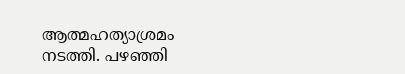ആത്മഹത്യാശ്രമം നടത്തി. പഴഞ്ഞി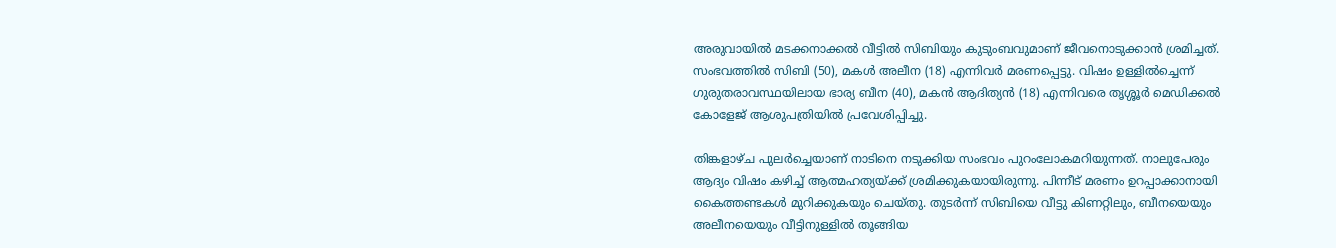അരുവായിൽ മടക്കനാക്കൽ വീട്ടിൽ സിബിയും കുടുംബവുമാണ് ജീവനൊടുക്കാൻ ശ്രമിച്ചത്. സംഭവത്തിൽ സിബി (50), മകൾ അലീന (18) എന്നിവർ മരണപ്പെട്ടു. വിഷം ഉള്ളിൽച്ചെന്ന് ഗുരുതരാവസ്ഥയിലായ ഭാര്യ ബീന (40), മകൻ ആദിത്യൻ (18) എന്നിവരെ തൃശ്ശൂർ മെഡിക്കൽ കോളേജ് ആശുപത്രിയിൽ പ്രവേശിപ്പിച്ചു.

തിങ്കളാഴ്ച പുലർച്ചെയാണ് നാടിനെ നടുക്കിയ സംഭവം പുറംലോകമറിയുന്നത്. നാലുപേരും ആദ്യം വിഷം കഴിച്ച് ആത്മഹത്യയ്ക്ക് ശ്രമിക്കുകയായിരുന്നു. പിന്നീട് മരണം ഉറപ്പാക്കാനായി കൈത്തണ്ടകൾ മുറിക്കുകയും ചെയ്തു. തുടർന്ന് സിബിയെ വീട്ടു കിണറ്റിലും, ബീനയെയും അലീനയെയും വീട്ടിനുള്ളിൽ തൂങ്ങിയ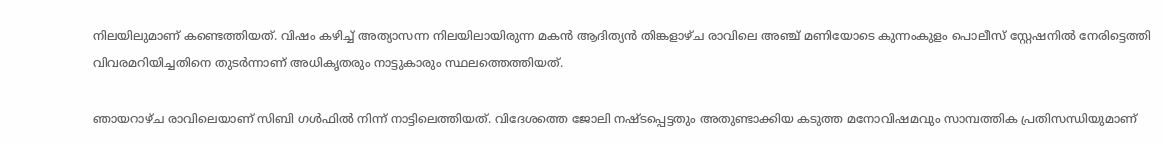നിലയിലുമാണ് കണ്ടെത്തിയത്. വിഷം കഴിച്ച് അത്യാസന്ന നിലയിലായിരുന്ന മകൻ ആദിത്യൻ തിങ്കളാഴ്ച രാവിലെ അഞ്ച് മണിയോടെ കുന്നംകുളം പൊലീസ് സ്റ്റേഷനിൽ നേരിട്ടെത്തി വിവരമറിയിച്ചതിനെ തുടർന്നാണ് അധികൃതരും നാട്ടുകാരും സ്ഥലത്തെത്തിയത്.

ഞായറാഴ്ച രാവിലെയാണ് സിബി ഗൾഫിൽ നിന്ന് നാട്ടിലെത്തിയത്. വിദേശത്തെ ജോലി നഷ്ടപ്പെട്ടതും അതുണ്ടാക്കിയ കടുത്ത മനോവിഷമവും സാമ്പത്തിക പ്രതിസന്ധിയുമാണ്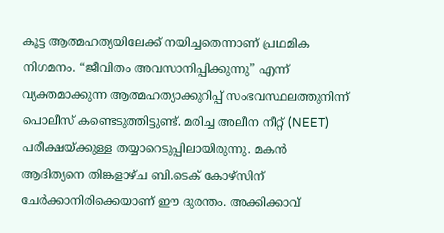കൂട്ട ആത്മഹത്യയിലേക്ക് നയിച്ചതെന്നാണ് പ്രഥമിക നിഗമനം. “ജീവിതം അവസാനിപ്പിക്കുന്നു” എന്ന് വ്യക്തമാക്കുന്ന ആത്മഹത്യാക്കുറിപ്പ് സംഭവസ്ഥലത്തുനിന്ന് പൊലീസ് കണ്ടെടുത്തിട്ടുണ്ട്. മരിച്ച അലീന നീറ്റ് (NEET) പരീക്ഷയ്ക്കുള്ള തയ്യാറെടുപ്പിലായിരുന്നു. മകൻ ആദിത്യനെ തിങ്കളാഴ്ച ബി.ടെക് കോഴ്സിന് ചേർക്കാനിരിക്കെയാണ് ഈ ദുരന്തം. അക്കിക്കാവ്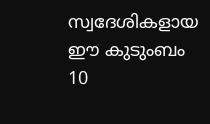സ്വദേശികളായ ഈ കുടുംബം 10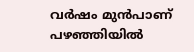വർഷം മുൻപാണ് പഴഞ്ഞിയിൽ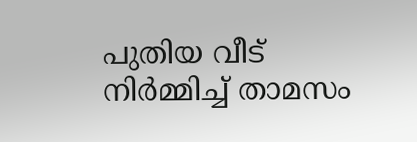പുതിയ വീട് നിർമ്മിച്ച് താമസം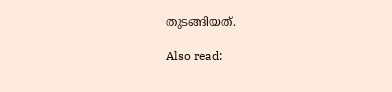തുടങ്ങിയത്.

Also read: